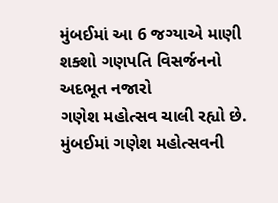મુંબઈમાં આ 6 જગ્યાએ માણી શક્શો ગણપતિ વિસર્જનનો અદભૂત નજારો
ગણેશ મહોત્સવ ચાલી રહ્યો છે. મુંબઈમાં ગણેશ મહોત્સવની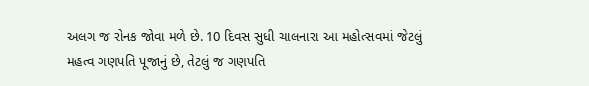અલગ જ રોનક જોવા મળે છે. 10 દિવસ સુધી ચાલનારા આ મહોત્સવમાં જેટલું મહત્વ ગણપતિ પૂજાનું છે, તેટલું જ ગણપતિ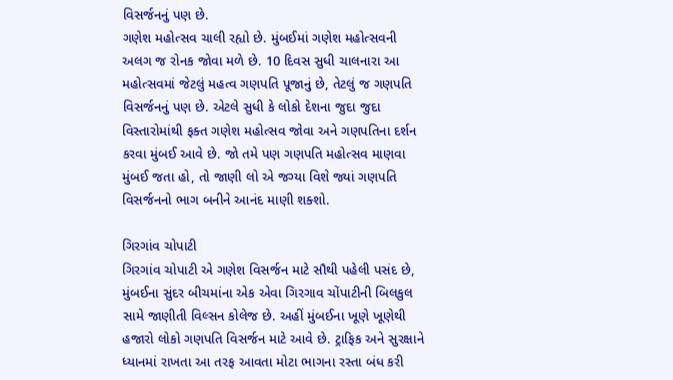વિસર્જનનું પણ છે.
ગણેશ મહોત્સવ ચાલી રહ્યો છે. મુંબઈમાં ગણેશ મહોત્સવની અલગ જ રોનક જોવા મળે છે. 10 દિવસ સુધી ચાલનારા આ મહોત્સવમાં જેટલું મહત્વ ગણપતિ પૂજાનું છે, તેટલું જ ગણપતિ વિસર્જનનું પણ છે. એટલે સુધી કે લોકો દેશના જુદા જુદા વિસ્તારોમાંથી ફક્ત ગણેશ મહોત્સવ જોવા અને ગણપતિના દર્શન કરવા મુંબઈ આવે છે. જો તમે પણ ગણપતિ મહોત્સવ માણવા મુંબઈ જતા હો, તો જાણી લો એ જગ્યા વિશે જ્યાં ગણપતિ વિસર્જનનો ભાગ બનીને આનંદ માણી શક્શો.

ગિરગાંવ ચોપાટી
ગિરગાંવ ચોપાટી એ ગણેશ વિસર્જન માટે સૌથી પહેલી પસંદ છે, મુંબઈના સુંદર બીચમાંના એક એવા ગિરગાવ ચોંપાટીની બિલકુલ સામે જાણીતી વિલ્સન કોલેજ છે. અહીં મુંબઈના ખૂણે ખૂણેથી હજારો લોકો ગણપતિ વિસર્જન માટે આવે છે. ટ્રાફિક અને સુરક્ષાને ધ્યાનમાં રાખતા આ તરફ આવતા મોટા ભાગના રસ્તા બંધ કરી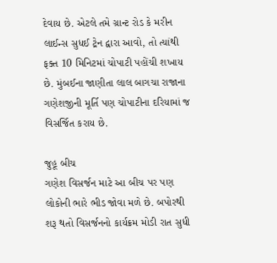દેવાય છે. એટલે તમે ગ્રાન્ટ રોડ કે મરીન લાઈન્સ સુધઈ ટ્રેન દ્વારા આવો, તો ત્યાંથી ફક્ત 10 મિનિટમાં ચોપાટી પહોંચી શખાય છે. મુંબઈના જાણીતા લાલ બાગચા રાજાના ગણેશજીની મૂર્તિ પણ ચોપાટીના દરિયામાં જ વિસર્જિત કરાય છે.

જુહૂ બીચ
ગણેશ વિસર્જન માટે આ બીચ પર પણ લોકોની ભારે ભીડ જોવા મળે છે. બપોરથી શરૂ થતો વિસર્જનનો કાર્યક્રમ મોડી રાત સુધી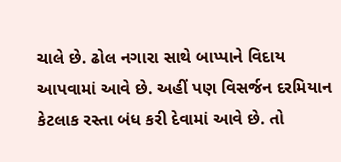ચાલે છે. ઢોલ નગારા સાથે બાપ્પાને વિદાય આપવામાં આવે છે. અહીં પણ વિસર્જન દરમિયાન કેટલાક રસ્તા બંધ કરી દેવામાં આવે છે. તો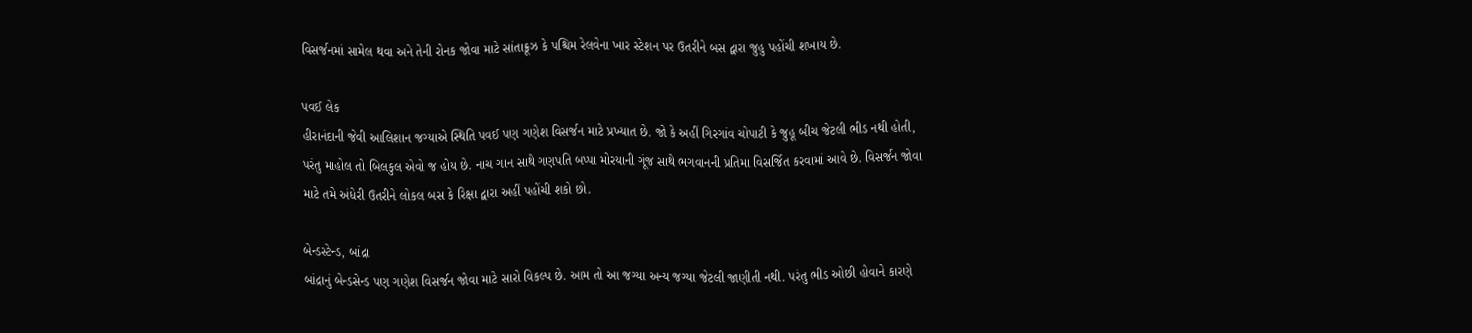વિસર્જનમાં સામેલ થવા અને તેની રોનક જોવા માટે સાંતાક્રૂઝ કે પશ્ચિમ રેલવેના ખાર સ્ટેશન પર ઉતરીને બસ દ્વારા જુહુ પહોંચી શખાય છે.

પવઈ લેક
હીરાનંદાની જેવી આલિશાન જગ્યાએ સ્થિતિ પવઈ પણ ગણેશ વિસર્જન માટે પ્રખ્યાત છે. જો કે અહીં ગિરગાંવ ચોપાટી કે જુહૂ બીચ જેટલી ભીડ નથી હોતી, પરંતુ માહોલ તો બિલકુલ એવો જ હોય છે. નાચ ગાન સાથે ગણપતિ બપ્પા મોરયાની ગૂંજ સાથે ભગવાનની પ્રતિમા વિસર્જિત કરવામાં આવે છે. વિસર્જન જોવા માટે તમે અંધેરી ઉતરીને લોકલ બસ કે રિક્ષા દ્વારા અહીં પહોંચી શકો છો.

બેન્ડસ્ટેન્ડ, બાંદ્રા
બાંદ્રાનું બેન્ડસેન્ડ પણ ગણેશ વિસર્જન જોવા માટે સારો વિકલ્પ છે. આમ તો આ જગ્યા અન્ય જગ્યા જેટલી જાણીતી નથી. પરંતુ ભીડ ઓછી હોવાને કારણે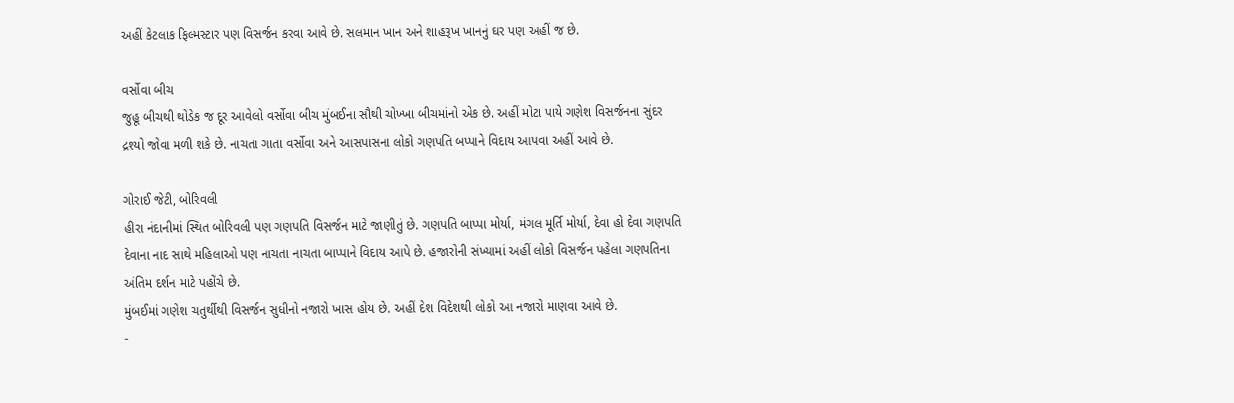અહીં કેટલાક ફિલ્મસ્ટાર પણ વિસર્જન કરવા આવે છે. સલમાન ખાન અને શાહરૂખ ખાનનું ઘર પણ અહીં જ છે.

વર્સોવા બીચ
જુહૂ બીચથી થોડેક જ દૂર આવેલો વર્સોવા બીચ મુંબઈના સૌથી ચોખ્ખા બીચમાંનો એક છે. અહીં મોટા પાયે ગણેશ વિસર્જનના સુંદર દ્રશ્યો જોવા મળી શકે છે. નાચતા ગાતા વર્સોવા અને આસપાસના લોકો ગણપતિ બપ્પાને વિદાય આપવા અહીં આવે છે.

ગોરાઈ જેટી, બોરિવલી
હીરા નંદાનીમાં સ્થિત બોરિવલી પણ ગણપતિ વિસર્જન માટે જાણીતું છે. ગણપતિ બાપ્પા મોર્યા, મંગલ મૂર્તિ મોર્યા, દેવા હો દેવા ગણપતિ દેવાના નાદ સાથે મહિલાઓ પણ નાચતા નાચતા બાપ્પાને વિદાય આપે છે. હજારોની સંખ્યામાં અહીં લોકો વિસર્જન પહેલા ગણપતિના અંતિમ દર્શન માટે પહોંચે છે.
મુંબઈમાં ગણેશ ચતુર્થીથી વિસર્જન સુધીનો નજારો ખાસ હોય છે. અહીં દેશ વિદેશથી લોકો આ નજારો માણવા આવે છે.
-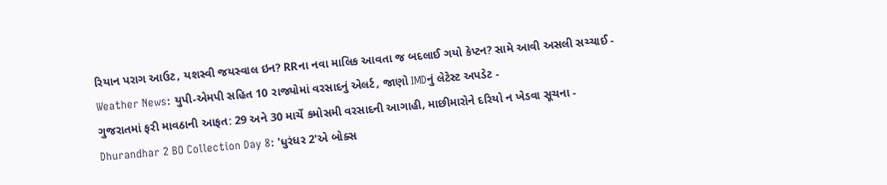રિયાન પરાગ આઉટ, યશસ્વી જયસ્વાલ ઇન? RRના નવા માલિક આવતા જ બદલાઈ ગયો કેપ્ટન? સામે આવી અસલી સચ્ચાઈ -
Weather News: યુપી-એમપી સહિત 10 રાજ્યોમાં વરસાદનું એલર્ટ, જાણો IMDનું લેટેસ્ટ અપડેટ -
ગુજરાતમાં ફરી માવઠાની આફત: 29 અને 30 માર્ચે કમોસમી વરસાદની આગાહી, માછીમારોને દરિયો ન ખેડવા સૂચના -
Dhurandhar 2 BO Collection Day 8: 'ધુરંધર 2'એ બોક્સ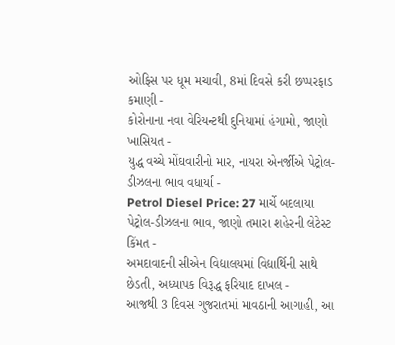ઓફિસ પર ધૂમ મચાવી, 8માં દિવસે કરી છપ્પરફાડ કમાણી -
કોરોનાના નવા વેરિયન્ટથી દુનિયામાં હંગામો, જાણો ખાસિયત -
યુદ્ધ વચ્ચે મોંઘવારીનો માર, નાયરા એનર્જીએ પેટ્રોલ-ડીઝલના ભાવ વધાર્યા -
Petrol Diesel Price: 27 માર્ચે બદલાયા પેટ્રોલ-ડીઝલના ભાવ, જાણો તમારા શહેરની લેટેસ્ટ કિંમત -
અમદાવાદની સીએન વિદ્યાલયમાં વિદ્યાર્થિની સાથે છેડતી, અધ્યાપક વિરૂદ્ધ ફરિયાદ દાખલ -
આજથી 3 દિવસ ગુજરાતમાં માવઠાની આગાહી, આ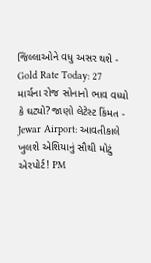જિલ્લાઓને વધુ અસર થશે -
Gold Rate Today: 27 માર્ચના રોજ સોનાનો ભાવ વધ્યો કે ઘટ્યો? જાણો લેટેસ્ટ કિંમત -
Jewar Airport: આવતીકાલે ખુલશે એશિયાનું સૌથી મોટું એરપોર્ટ! PM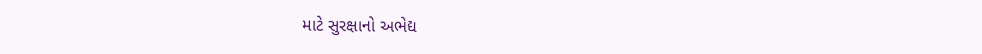માટે સુરક્ષાનો અભેદ્ય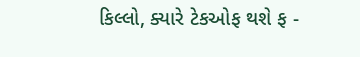કિલ્લો, ક્યારે ટેકઓફ થશે ફ -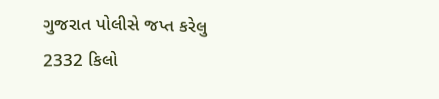ગુજરાત પોલીસે જપ્ત કરેલુ 2332 કિલો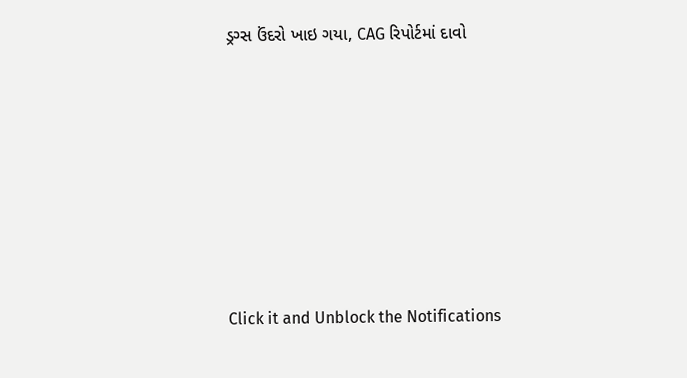ડ્રગ્સ ઉંદરો ખાઇ ગયા, CAG રિપોર્ટમાં દાવો











Click it and Unblock the Notifications